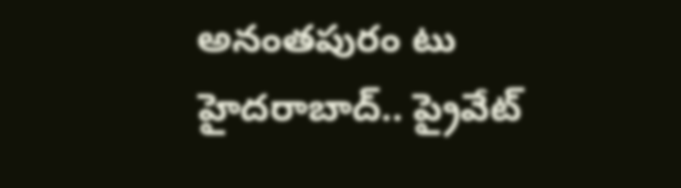అనంతపురం టు హైదరాబాద్.. ప్రైవేట్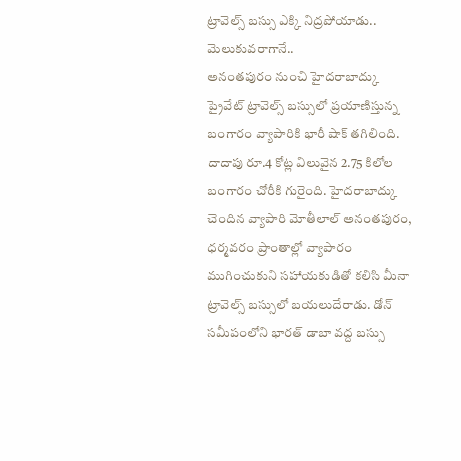ట్రావెల్స్ బస్సు ఎక్కి నిద్రపోయాడు.. మెలుకువరాగానే..
అనంతపురం నుంచి హైదరాబాద్కు ప్రైవేట్ ట్రావెల్స్ బస్సులో ప్రయాణిస్తున్న బంగారం వ్యాపారికి భారీ షాక్ తగిలింది. దాదాపు రూ.4 కోట్ల విలువైన 2.75 కిలోల బంగారం చోరీకి గురైంది. హైదరాబాద్కు చెందిన వ్యాపారి మోతీలాల్ అనంతపురం, ధర్మవరం ప్రాంతాల్లో వ్యాపారం ముగించుకుని సహాయకుడితో కలిసి మీనా ట్రావెల్స్ బస్సులో బయలుదేరాడు. డోన్ సమీపంలోని భారత్ డాబా వద్ద బస్సు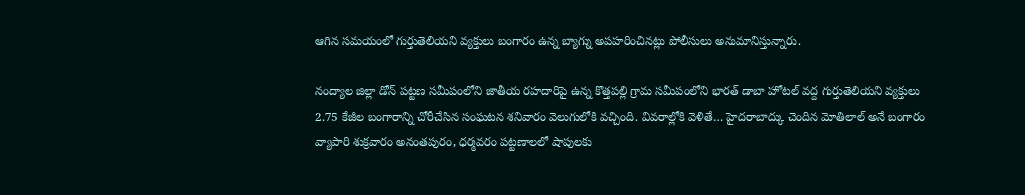ఆగిన సమయంలో గుర్తుతెలియని వ్యక్తులు బంగారం ఉన్న బ్యాగ్ను అపహరించినట్లు పోలీసులు అనుమానిస్తున్నారు.

నంద్యాల జిల్లా డోన్ పట్టణ సమీపంలోని జాతీయ రహదారిపై ఉన్న కొత్తపల్లి గ్రామ సమీపంలోని భారత్ డాబా హోటల్ వద్ద గుర్తుతెలియని వ్యక్తులు 2.75 కేజీల బంగారాన్ని చోరీచేసిన సంఘటన శనివారం వెలుగులోకి వచ్చింది. వివరాల్లోకి వెళితే… హైదరాబాద్కు చెందిన మోతిలాల్ అనే బంగారం వ్యాపారి శుక్రవారం అనంతపురం, ధర్మవరం పట్టణాలలో షాపులకు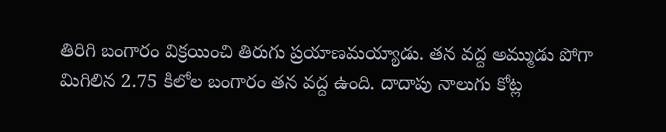తిరిగి బంగారం విక్రయించి తిరుగు ప్రయాణమయ్యాడు. తన వద్ద అమ్ముడు పోగా మిగిలిన 2.75 కిలోల బంగారం తన వద్ద ఉంది. దాదాపు నాలుగు కోట్ల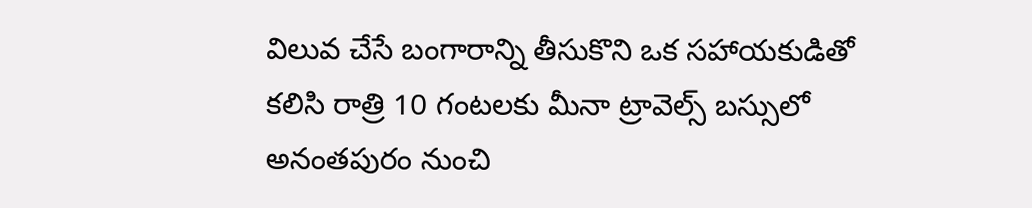విలువ చేసే బంగారాన్ని తీసుకొని ఒక సహాయకుడితో కలిసి రాత్రి 10 గంటలకు మీనా ట్రావెల్స్ బస్సులో అనంతపురం నుంచి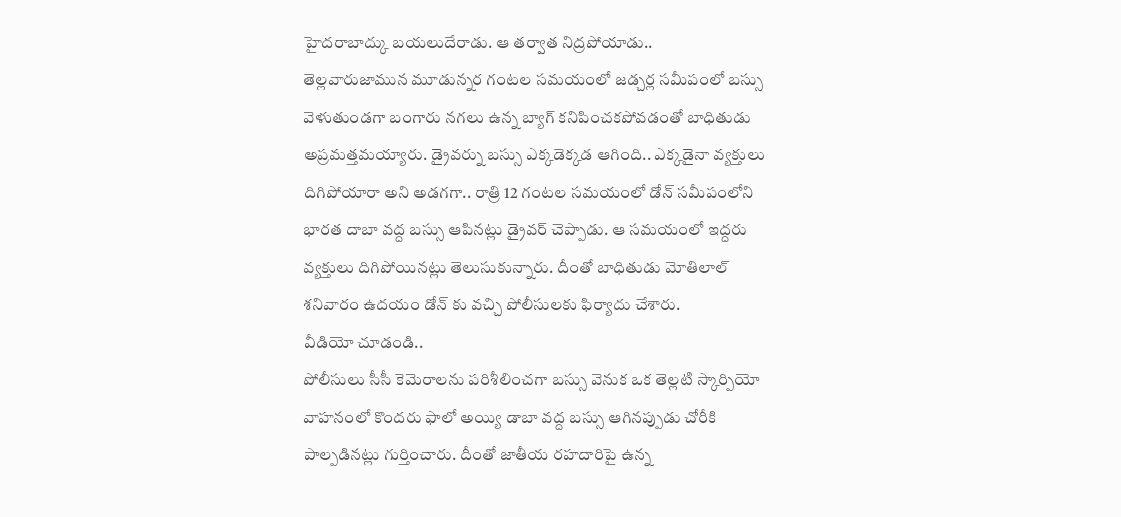హైదరాబాద్కు బయలుదేరాడు. ఆ తర్వాత నిద్రపోయాడు..
తెల్లవారుజామున మూడున్నర గంటల సమయంలో జడ్చర్ల సమీపంలో బస్సు వెళుతుండగా బంగారు నగలు ఉన్న బ్యాగ్ కనిపించకపోవడంతో బాధితుడు అప్రమత్తమయ్యారు. డ్రైవర్ను బస్సు ఎక్కడెక్కడ ఆగింది.. ఎక్కడైనా వ్యక్తులు దిగిపోయారా అని అడగగా.. రాత్రి 12 గంటల సమయంలో డోన్ సమీపంలోని భారత దాబా వద్ద బస్సు ఆపినట్లు డ్రైవర్ చెప్పాడు. ఆ సమయంలో ఇద్దరు వ్యక్తులు దిగిపోయినట్లు తెలుసుకున్నారు. దీంతో బాధితుడు మోతిలాల్ శనివారం ఉదయం డోన్ కు వచ్చి పోలీసులకు ఫిర్యాదు చేశారు.
వీడియో చూడండి..
పోలీసులు సీసీ కెమెరాలను పరిశీలించగా బస్సు వెనుక ఒక తెల్లటి స్కార్పియో వాహనంలో కొందరు ఫాలో అయ్యి డాబా వద్ద బస్సు ఆగినప్పుడు చోరీకి పాల్పడినట్లు గుర్తించారు. దీంతో జాతీయ రహదారిపై ఉన్న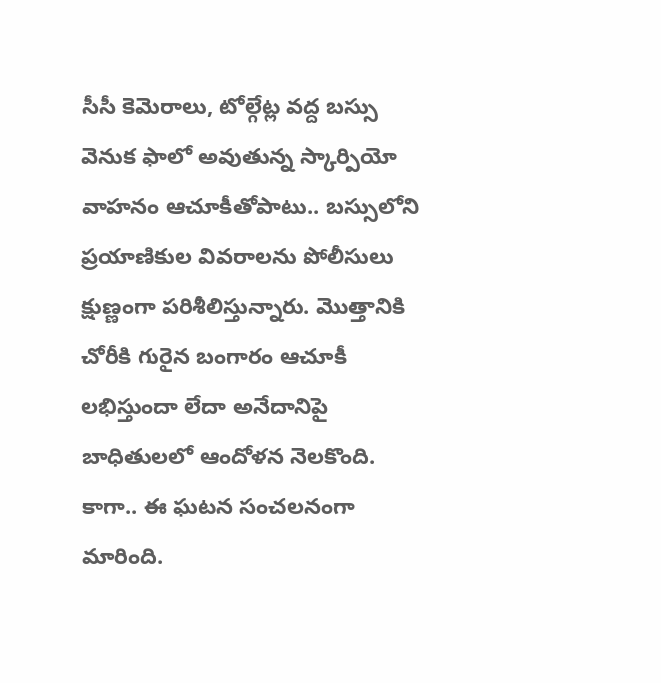సీసీ కెమెరాలు, టోల్గేట్ల వద్ద బస్సు వెనుక ఫాలో అవుతున్న స్కార్పియో వాహనం ఆచూకీతోపాటు.. బస్సులోని ప్రయాణికుల వివరాలను పోలీసులు క్షుణ్ణంగా పరిశీలిస్తున్నారు. మొత్తానికి చోరీకి గురైన బంగారం ఆచూకీ లభిస్తుందా లేదా అనేదానిపై బాధితులలో ఆందోళన నెలకొంది. కాగా.. ఈ ఘటన సంచలనంగా మారింది.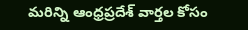మరిన్ని ఆంధ్రప్రదేశ్ వార్తల కోసం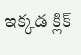ఇక్కడ క్లిక్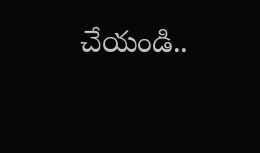చేయండి..